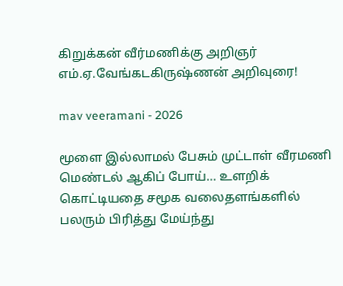கிறுக்கன் வீர்மணிக்கு அறிஞர் எம்.ஏ.வேங்கடகிருஷ்ணன் அறிவுரை!

mav veeramani - 2026

மூளை இல்லாமல் பேசும் முட்டாள் வீரமணி மெண்டல் ஆகிப் போய்… உளறிக் கொட்டியதை சமூக வலைதளங்களில் பலரும் பிரித்து மேய்ந்து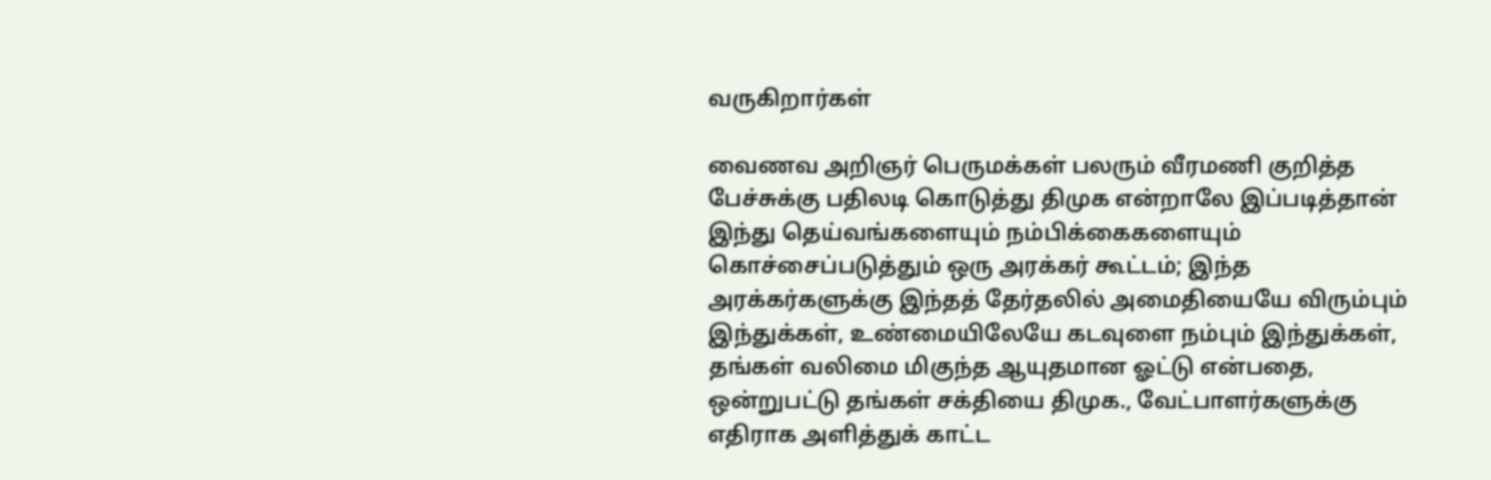வருகிறார்கள்

வைணவ அறிஞர் பெருமக்கள் பலரும் வீரமணி குறித்த பேச்சுக்கு பதிலடி கொடுத்து திமுக என்றாலே இப்படித்தான் இந்து தெய்வங்களையும் நம்பிக்கைகளையும் கொச்சைப்படுத்தும் ஒரு அரக்கர் கூட்டம்; இந்த அரக்கர்களுக்கு இந்தத் தேர்தலில் அமைதியையே விரும்பும் இந்துக்கள், உண்மையிலேயே கடவுளை நம்பும் இந்துக்கள், தங்கள் வலிமை மிகுந்த ஆயுதமான ஓட்டு என்பதை, ஒன்றுபட்டு தங்கள் சக்தியை திமுக., வேட்பாளர்களுக்கு எதிராக அளித்துக் காட்ட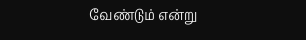வேண்டும் என்று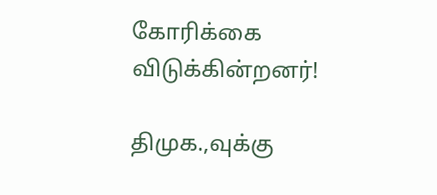கோரிக்கை விடுக்கின்றனர்!

திமுக.,வுக்கு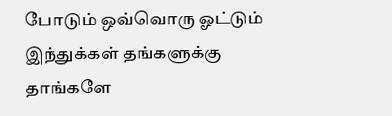போடும் ஒவ்வொரு ஓட்டும் இந்துக்கள் தங்களுக்கு தாங்களே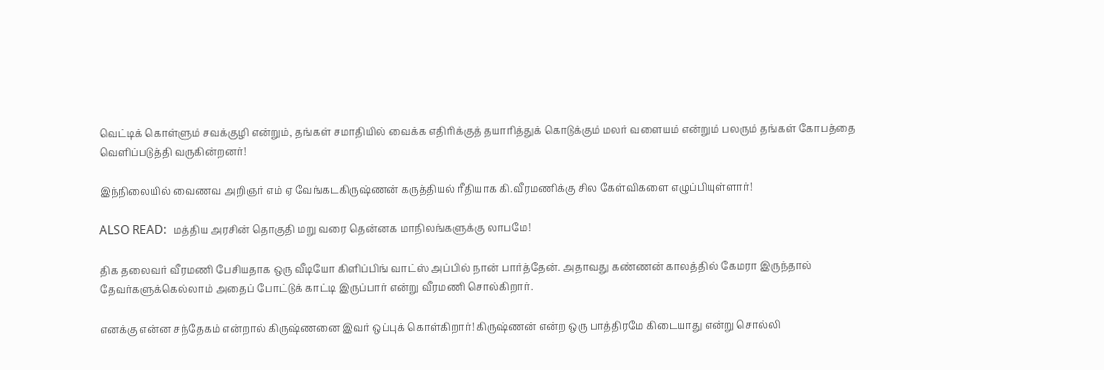வெட்டிக் கொள்ளும் சவக்குழி என்றும், தங்கள் சமாதியில் வைக்க எதிரிக்குத் தயாரித்துக் கொடுக்கும் மலர் வளையம் என்றும் பலரும் தங்கள் கோபத்தை வெளிப்படுத்தி வருகின்றனர்!

இந்நிலையில் வைணவ அறிஞர் எம் ஏ வேங்கடகிருஷ்ணன் கருத்தியல் ரீதியாக கி.வீரமணிக்கு சில கேள்விகளை எழுப்பியுள்ளார்!

ALSO READ:  மத்திய அரசின் தொகுதி மறு வரை தென்னக மாநிலங்களுக்கு லாபமே!

திக தலைவர் வீரமணி பேசியதாக ஒரு வீடியோ கிளிப்பிங் வாட்ஸ் அப்பில் நான் பார்த்தேன். அதாவது கண்ணன் காலத்தில் கேமரா இருந்தால் தேவர்களுக்கெல்லாம் அதைப் போட்டுக் காட்டி இருப்பார் என்று வீரமணி சொல்கிறார்.

எனக்கு என்ன சந்தேகம் என்றால் கிருஷ்ணனை இவர் ஒப்புக் கொள்கிறார்! கிருஷ்ணன் என்ற ஒரு பாத்திரமே கிடையாது என்று சொல்லி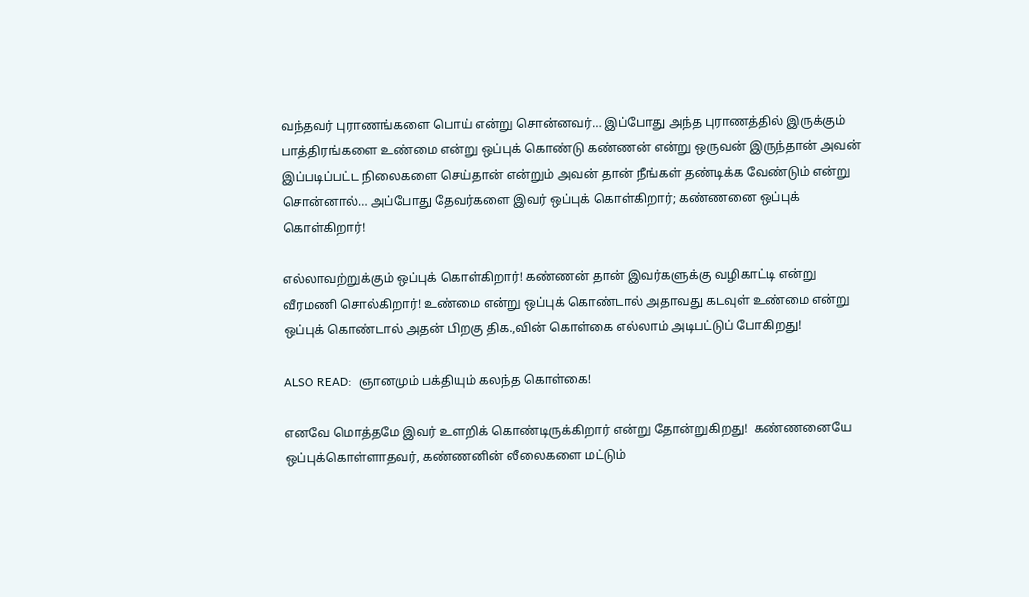வந்தவர் புராணங்களை பொய் என்று சொன்னவர்… இப்போது அந்த புராணத்தில் இருக்கும் பாத்திரங்களை உண்மை என்று ஒப்புக் கொண்டு கண்ணன் என்று ஒருவன் இருந்தான் அவன் இப்படிப்பட்ட நிலைகளை செய்தான் என்றும் அவன் தான் நீங்கள் தண்டிக்க வேண்டும் என்று சொன்னால்… அப்போது தேவர்களை இவர் ஒப்புக் கொள்கிறார்; கண்ணனை ஒப்புக் கொள்கிறார்!

எல்லாவற்றுக்கும் ஒப்புக் கொள்கிறார்! கண்ணன் தான் இவர்களுக்கு வழிகாட்டி என்று வீரமணி சொல்கிறார்! உண்மை என்று ஒப்புக் கொண்டால் அதாவது கடவுள் உண்மை என்று ஒப்புக் கொண்டால் அதன் பிறகு திக.,வின் கொள்கை எல்லாம் அடிபட்டுப் போகிறது!

ALSO READ:  ஞானமும் பக்தியும் கலந்த கொள்கை!

எனவே மொத்தமே இவர் உளறிக் கொண்டிருக்கிறார் என்று தோன்றுகிறது!  கண்ணனையே ஒப்புக்கொள்ளாதவர், கண்ணனின் லீலைகளை மட்டும்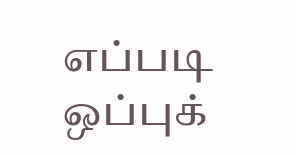எப்படி ஒப்புக்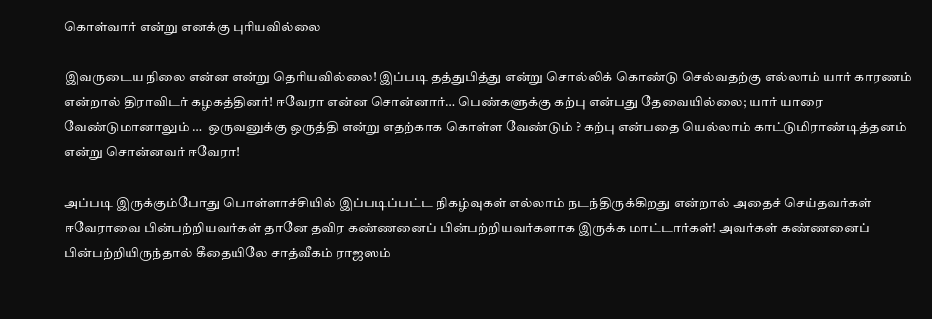கொள்வார் என்று எனக்கு புரியவில்லை

இவருடைய நிலை என்ன என்று தெரியவில்லை! இப்படி தத்துபித்து என்று சொல்லிக் கொண்டு செல்வதற்கு எல்லாம் யார் காரணம் என்றால் திராவிடர் கழகத்தினர்! ஈவேரா என்ன சொன்னார்… பெண்களுக்கு கற்பு என்பது தேவையில்லை; யார் யாரை வேண்டுமானாலும் …  ஒருவனுக்கு ஒருத்தி என்று எதற்காக கொள்ள வேண்டும் ? கற்பு என்பதை யெல்லாம் காட்டுமிராண்டித்தனம் என்று சொன்னவர் ஈவேரா!

அப்படி இருக்கும்போது பொள்ளாச்சியில் இப்படிப்பட்ட நிகழ்வுகள் எல்லாம் நடந்திருக்கிறது என்றால் அதைச் செய்தவர்கள் ஈவேராவை பின்பற்றியவர்கள் தானே தவிர கண்ணனைப் பின்பற்றியவர்களாக இருக்க மாட்டார்கள்! அவர்கள் கண்ணனைப் பின்பற்றியிருந்தால் கீதையிலே சாத்வீகம் ராஜஸம்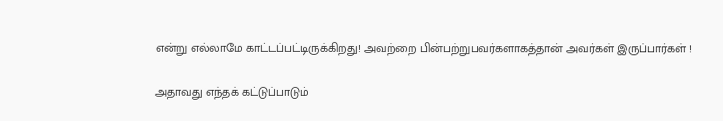என்று எல்லாமே காட்டப்பட்டிருக்கிறது! அவற்றை பின்பற்றுபவர்களாகத்தான் அவர்கள் இருப்பார்கள் !

அதாவது எந்தக் கட்டுப்பாடும்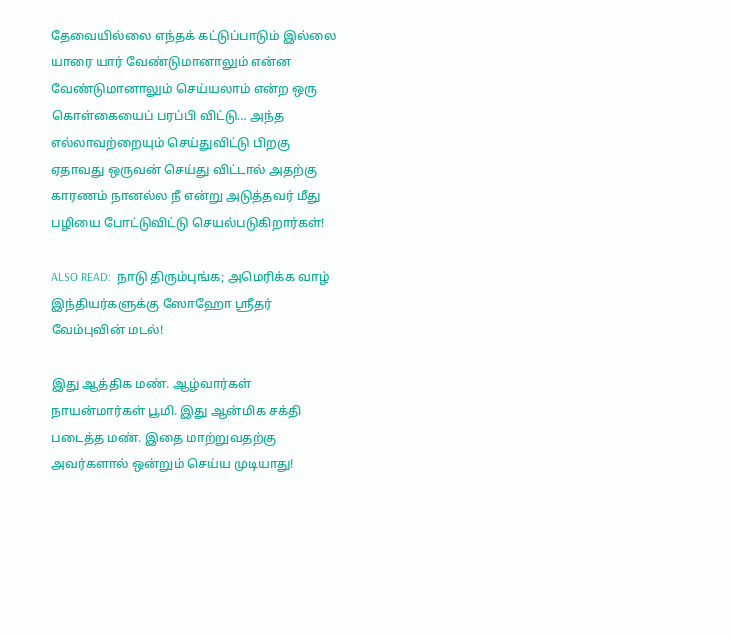தேவையில்லை எந்தக் கட்டுப்பாடும் இல்லை யாரை யார் வேண்டுமானாலும் என்ன வேண்டுமானாலும் செய்யலாம் என்ற ஒரு கொள்கையைப் பரப்பி விட்டு… அந்த எல்லாவற்றையும் செய்துவிட்டு பிறகு ஏதாவது ஒருவன் செய்து விட்டால் அதற்கு காரணம் நானல்ல நீ என்று அடுத்தவர் மீது பழியை போட்டுவிட்டு செயல்படுகிறார்கள்!

ALSO READ:  நாடு திரும்புங்க; அமெரிக்க வாழ் இந்தியர்களுக்கு ஸோஹோ ஸ்ரீதர் வேம்புவின் மடல்!

இது ஆத்திக மண். ஆழ்வார்கள் நாயன்மார்கள் பூமி. இது ஆன்மிக சக்தி படைத்த மண். இதை மாற்றுவதற்கு அவர்களால் ஒன்றும் செய்ய முடியாது!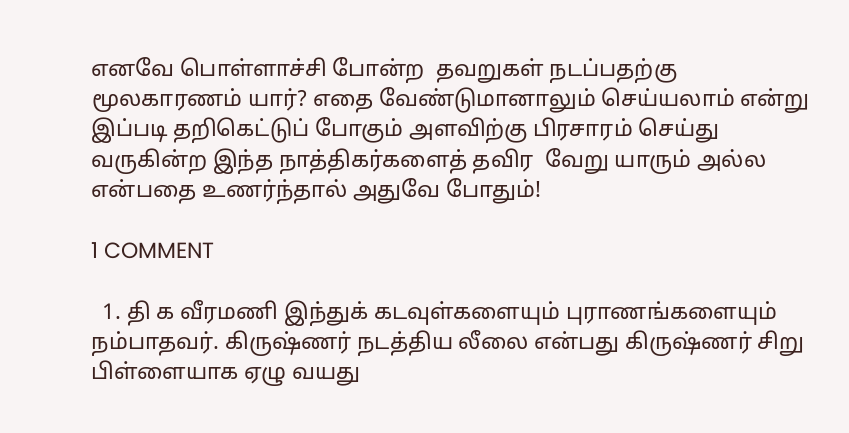எனவே பொள்ளாச்சி போன்ற  தவறுகள் நடப்பதற்கு மூலகாரணம் யார்? எதை வேண்டுமானாலும் செய்யலாம் என்று இப்படி தறிகெட்டுப் போகும் அளவிற்கு பிரசாரம் செய்து வருகின்ற இந்த நாத்திகர்களைத் தவிர  வேறு யாரும் அல்ல என்பதை உணர்ந்தால் அதுவே போதும்!

1 COMMENT

  1. தி க வீரமணி இந்துக் கடவுள்களையும் புராணங்களையும் நம்பாதவர். கிருஷ்ணர் நடத்திய லீலை என்பது கிருஷ்ணர் சிறு பிள்ளையாக ஏழு வயது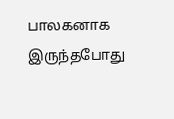பாலகனாக இருந்தபோது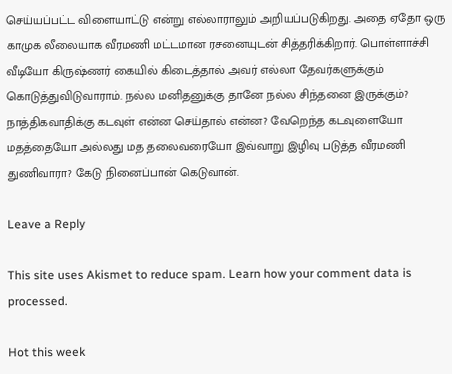செய்யப்பட்ட விளையாட்டு என்று எல்லாராலும் அறியப்படுகிறது. அதை ஏதோ ஒரு காமுக லீலையாக வீரமணி மட்டமான ரசனையுடன் சித்தரிக்கிறார். பொள்ளாச்சி வீடியோ கிருஷ்ணர் கையில் கிடைத்தால் அவர் எல்லா தேவர்களுக்கும் கொடுத்துவிடுவாராம். நல்ல மனிதனுக்கு தானே நல்ல சிந்தனை இருக்கும்? நாத்திகவாதிக்கு கடவுள் என்ன செய்தால் என்ன? வேறெந்த கடவுளையோ மதத்தையோ அல்லது மத தலைவரையோ இவ்வாறு இழிவு படுத்த வீரமணி துணிவாரா? கேடு நினைப்பான் கெடுவான்.

Leave a Reply

This site uses Akismet to reduce spam. Learn how your comment data is processed.

Hot this week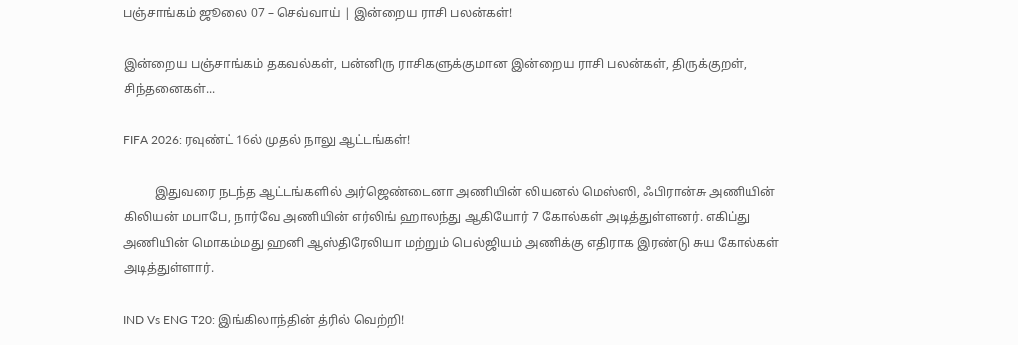பஞ்சாங்கம் ஜூலை 07 – செவ்வாய் | இன்றைய ராசி பலன்கள்!

இன்றைய பஞ்சாங்கம் தகவல்கள், பன்னிரு ராசிகளுக்குமான இன்றைய ராசி பலன்கள், திருக்குறள், சிந்தனைகள்...

FIFA 2026: ரவுண்ட் 16ல் முதல் நாலு ஆட்டங்கள்!

          இதுவரை நடந்த ஆட்டங்களில் அர்ஜெண்டைனா அணியின் லியனல் மெஸ்ஸி, ஃபிரான்சு அணியின் கிலியன் மபாபே, நார்வே அணியின் எர்லிங் ஹாலந்து ஆகியோர் 7 கோல்கள் அடித்துள்ளனர். எகிப்து அணியின் மொகம்மது ஹனி ஆஸ்திரேலியா மற்றும் பெல்ஜியம் அணிக்கு எதிராக இரண்டு சுய கோல்கள் அடித்துள்ளார்.

IND Vs ENG T20: இங்கிலாந்தின் த்ரில் வெற்றி!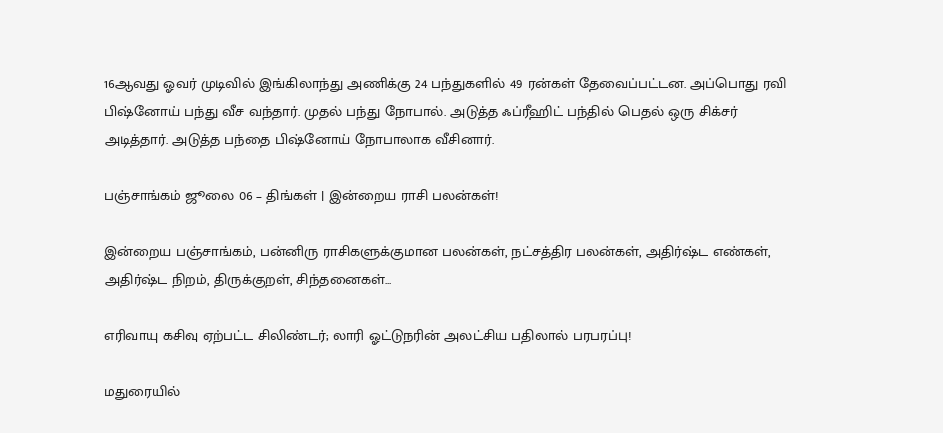16ஆவது ஓவர் முடிவில் இங்கிலாந்து அணிக்கு 24 பந்துகளில் 49 ரன்கள் தேவைப்பட்டன. அப்பொது ரவி பிஷ்னோய் பந்து வீச வந்தார். முதல் பந்து நோபால். அடுத்த ஃப்ரீஹிட் பந்தில் பெதல் ஒரு சிக்சர் அடித்தார். அடுத்த பந்தை பிஷ்னோய் நோபாலாக வீசினார்.

பஞ்சாங்கம் ஜூலை 06 – திங்கள் | இன்றைய ராசி பலன்கள்!

இன்றைய பஞ்சாங்கம், பன்னிரு ராசிகளுக்குமான பலன்கள், நட்சத்திர பலன்கள், அதிர்ஷ்ட எண்கள், அதிர்ஷ்ட நிறம், திருக்குறள், சிந்தனைகள்...

எரிவாயு கசிவு ஏற்பட்ட சிலிண்டர்; லாரி ஓட்டுநரின் அலட்சிய பதிலால் பரபரப்பு!

மதுரையில்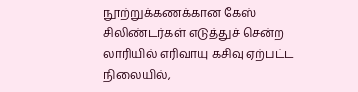நூற்றுக்கணக்கான கேஸ் சிலிண்டர்கள் எடுத்துச் சென்ற லாரியில் எரிவாயு கசிவு ஏற்பட்ட நிலையில்,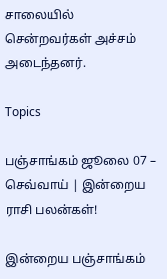சாலையில் சென்றவர்கள் அச்சம் அடைந்தனர்.

Topics

பஞ்சாங்கம் ஜூலை 07 – செவ்வாய் | இன்றைய ராசி பலன்கள்!

இன்றைய பஞ்சாங்கம்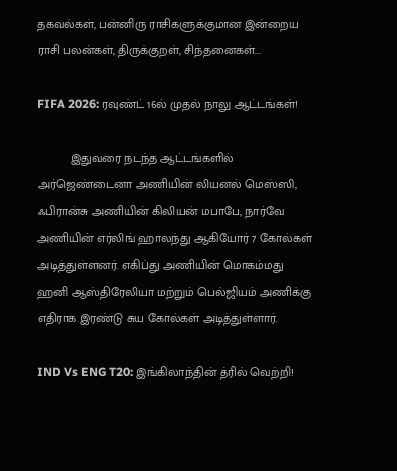தகவல்கள், பன்னிரு ராசிகளுக்குமான இன்றைய ராசி பலன்கள், திருக்குறள், சிந்தனைகள்...

FIFA 2026: ரவுண்ட் 16ல் முதல் நாலு ஆட்டங்கள்!

          இதுவரை நடந்த ஆட்டங்களில் அர்ஜெண்டைனா அணியின் லியனல் மெஸ்ஸி, ஃபிரான்சு அணியின் கிலியன் மபாபே, நார்வே அணியின் எர்லிங் ஹாலந்து ஆகியோர் 7 கோல்கள் அடித்துள்ளனர். எகிப்து அணியின் மொகம்மது ஹனி ஆஸ்திரேலியா மற்றும் பெல்ஜியம் அணிக்கு எதிராக இரண்டு சுய கோல்கள் அடித்துள்ளார்.

IND Vs ENG T20: இங்கிலாந்தின் த்ரில் வெற்றி!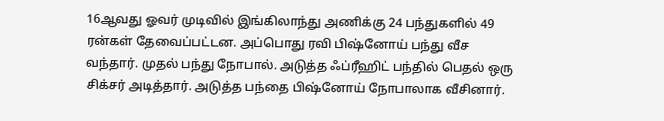16ஆவது ஓவர் முடிவில் இங்கிலாந்து அணிக்கு 24 பந்துகளில் 49 ரன்கள் தேவைப்பட்டன. அப்பொது ரவி பிஷ்னோய் பந்து வீச வந்தார். முதல் பந்து நோபால். அடுத்த ஃப்ரீஹிட் பந்தில் பெதல் ஒரு சிக்சர் அடித்தார். அடுத்த பந்தை பிஷ்னோய் நோபாலாக வீசினார்.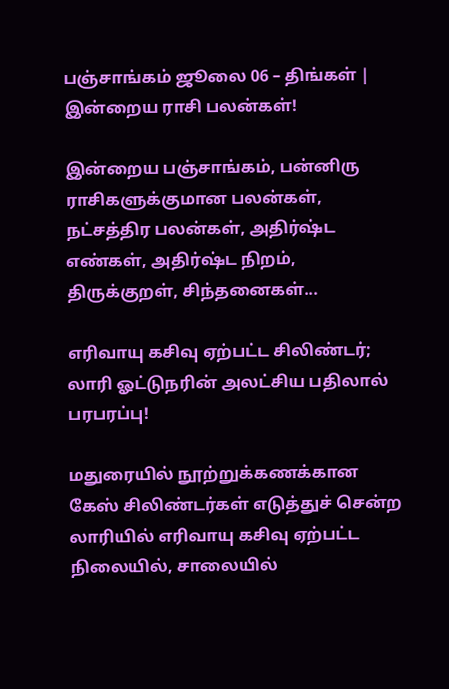பஞ்சாங்கம் ஜூலை 06 – திங்கள் | இன்றைய ராசி பலன்கள்!

இன்றைய பஞ்சாங்கம், பன்னிரு ராசிகளுக்குமான பலன்கள், நட்சத்திர பலன்கள், அதிர்ஷ்ட எண்கள், அதிர்ஷ்ட நிறம், திருக்குறள், சிந்தனைகள்...

எரிவாயு கசிவு ஏற்பட்ட சிலிண்டர்; லாரி ஓட்டுநரின் அலட்சிய பதிலால் பரபரப்பு!

மதுரையில் நூற்றுக்கணக்கான கேஸ் சிலிண்டர்கள் எடுத்துச் சென்ற லாரியில் எரிவாயு கசிவு ஏற்பட்ட நிலையில், சாலையில்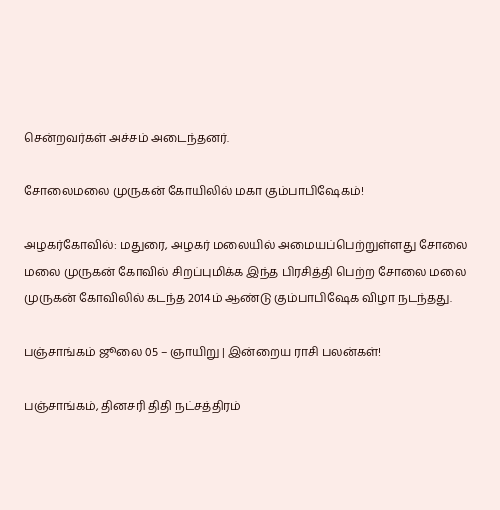சென்றவர்கள் அச்சம் அடைந்தனர்.

சோலைமலை முருகன் கோயிலில் மகா கும்பாபிஷேகம்!

அழகர்கோவில்: மதுரை, அழகர் மலையில் அமையப்பெற்றுள்ளது சோலை மலை முருகன் கோவில் சிறப்புமிக்க இந்த பிரசித்தி பெற்ற சோலை மலை முருகன் கோவிலில் கடந்த 2014ம் ஆண்டு கும்பாபிஷேக விழா நடந்தது.

பஞ்சாங்கம் ஜூலை 05 – ஞாயிறு | இன்றைய ராசி பலன்கள்!

பஞ்சாங்கம், தினசரி திதி நட்சத்திரம்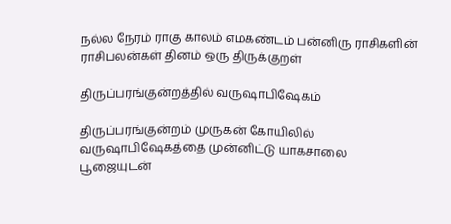நல்ல நேரம் ராகு காலம் எமகண்டம் பன்னிரு ராசிகளின் ராசிபலன்கள் தினம் ஒரு திருக்குறள்

திருப்பரங்குன்றத்தில் வருஷாபிஷேகம்

திருப்பரங்குன்றம் முருகன் கோயிலில் வருஷாபிஷேகத்தை முன்னிட்டு யாகசாலை பூஜையுடன்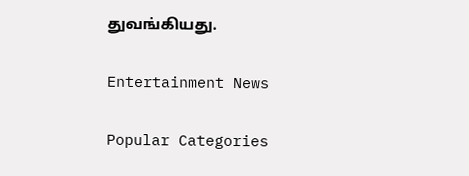துவங்கியது.

Entertainment News

Popular Categories